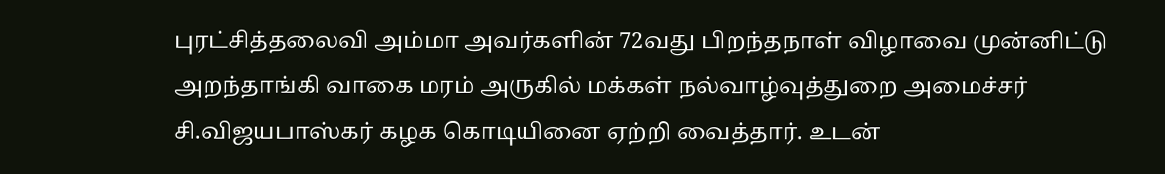புரட்சித்தலைவி அம்மா அவர்களின் 72வது பிறந்தநாள் விழாவை முன்னிட்டு அறந்தாங்கி வாகை மரம் அருகில் மக்கள் நல்வாழ்வுத்துறை அமைச்சர் சி.விஜயபாஸ்கர் கழக கொடியினை ஏற்றி வைத்தார். உடன்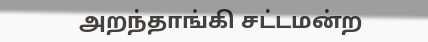அறந்தாங்கி சட்டமன்ற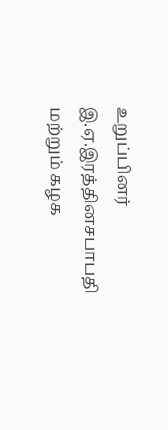உறுப்பினர் இ.ஏ.இரத்தினசபாபதி மற்றும் கழக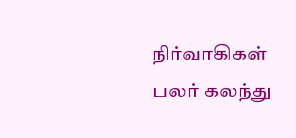நிர்வாகிகள் பலர் கலந்து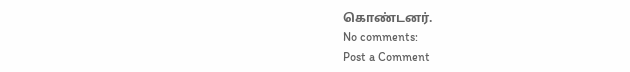கொண்டனர்.
No comments:
Post a Comment